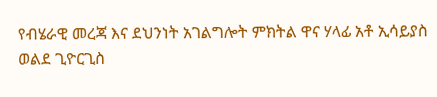የብሄራዊ መረጃ እና ደህንነት አገልግሎት ምክትል ዋና ሃላፊ አቶ ኢሳይያስ ወልደ ጊዮርጊስ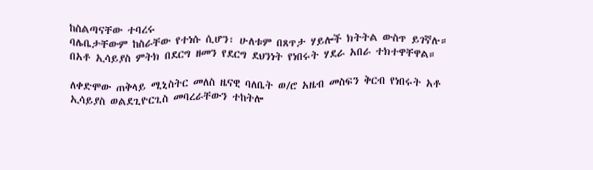ከስልጣናቸው ተባረሩ
ባሌቤታቸውም ከስራቸው የተነሱ ሲሆን፡ ሁለቱም በጸጥታ ሃይሎች ክትትል ውስጥ ይገኛሉ። በአቶ ኢሳይያስ ምትክ በደርግ ዘመን የደርግ ደህንነት የነበሩት ሃደራ አበራ ተክተዋቸዋል።

ለቀድሞው ጠቅላይ ሚኒስትር መለስ ዜናዊ ባለቤት ወ/ሮ አዜብ መስፍን ቅርብ የነበሩት አቶ ኢሳይያስ ወልደጊዮርጊስ መባረራቸውን ተከትሎ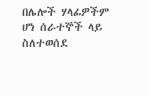በሌሎች ሃላፊዎችም ሆነ ሰራተኞች ላይ ስለተወሰደ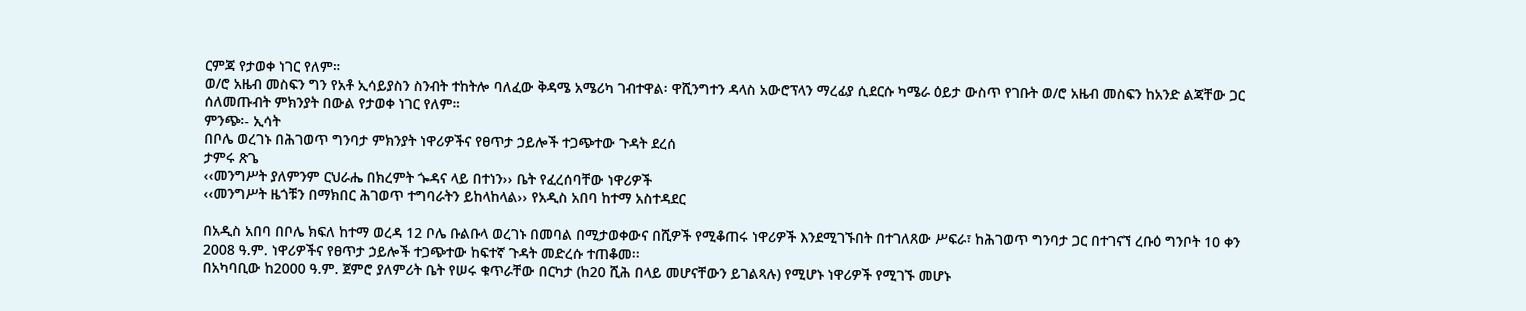ርምጃ የታወቀ ነገር የለም።
ወ/ሮ አዜብ መስፍን ግን የአቶ ኢሳይያስን ስንብት ተከትሎ ባለፈው ቅዳሜ አሜሪካ ገብተዋል፡ ዋሺንግተን ዳላስ አውሮፕላን ማረፊያ ሲደርሱ ካሜራ ዕይታ ውስጥ የገቡት ወ/ሮ አዜብ መስፍን ከአንድ ልጃቸው ጋር ሰለመጡብት ምክንያት በውል የታወቀ ነገር የለም።
ምንጭ፡- ኢሳት
በቦሌ ወረገኑ በሕገወጥ ግንባታ ምክንያት ነዋሪዎችና የፀጥታ ኃይሎች ተጋጭተው ጉዳት ደረሰ
ታምሩ ጽጌ
‹‹መንግሥት ያለምንም ርህራሔ በክረምት ጐዳና ላይ በተነን›› ቤት የፈረሰባቸው ነዋሪዎች
‹‹መንግሥት ዜጎቹን በማክበር ሕገወጥ ተግባራትን ይከላከላል›› የአዲስ አበባ ከተማ አስተዳደር

በአዲስ አበባ በቦሌ ክፍለ ከተማ ወረዳ 12 ቦሌ ቡልቡላ ወረገኑ በመባል በሚታወቀውና በሺዎች የሚቆጠሩ ነዋሪዎች እንደሚገኙበት በተገለጸው ሥፍራ፣ ከሕገወጥ ግንባታ ጋር በተገናኘ ረቡዕ ግንቦት 10 ቀን 2008 ዓ.ም. ነዋሪዎችና የፀጥታ ኃይሎች ተጋጭተው ከፍተኛ ጉዳት መድረሱ ተጠቆመ፡፡
በአካባቢው ከ2000 ዓ.ም. ጀምሮ ያለምሪት ቤት የሠሩ ቁጥራቸው በርካታ (ከ20 ሺሕ በላይ መሆናቸውን ይገልጻሉ) የሚሆኑ ነዋሪዎች የሚገኙ መሆኑ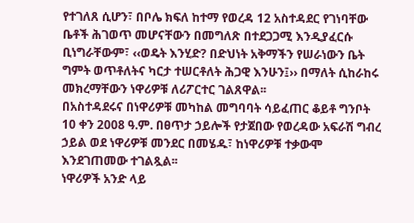የተገለጸ ሲሆን፣ በቦሌ ክፍለ ከተማ የወረዳ 12 አስተዳደር የገነባቸው ቤቶች ሕገወጥ መሆናቸውን በመግለጽ በተደጋጋሚ እንዲያፈርሱ ቢነግራቸውም፣ ‹‹ወዴት እንሂድ? በድህነት አቅማችን የሠራነውን ቤት ግምት ወጥቶለትና ካርታ ተሠርቶለት ሕጋዊ እንሁን፤›› በማለት ሲከራከሩ መክረማቸውን ነዋሪዎቹ ለሪፖርተር ገልጸዋል፡፡
በአስተዳደሩና በነዋሪዎቹ መካከል መግባባት ሳይፈጠር ቆይቶ ግንቦት 10 ቀን 2008 ዓ.ም. በፀጥታ ኃይሎች የታጀበው የወረዳው አፍራሽ ግብረ ኃይል ወደ ነዋሪዎቹ መንደር በመሄዱ፣ ከነዋሪዎቹ ተቃውሞ እንደገጠመው ተገልጿል፡፡
ነዋሪዎች አንድ ላይ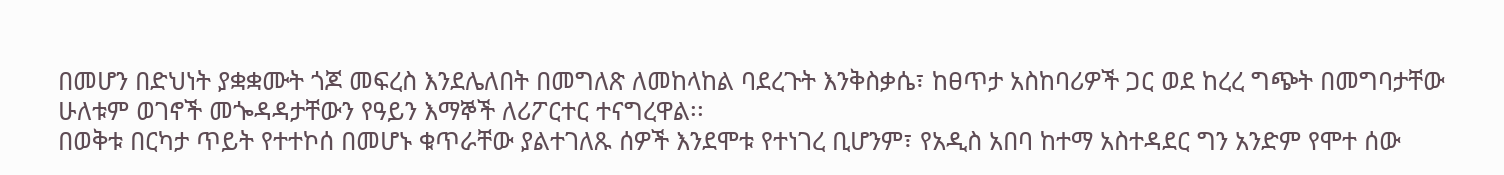በመሆን በድህነት ያቋቋሙት ጎጆ መፍረስ እንደሌለበት በመግለጽ ለመከላከል ባደረጉት እንቅስቃሴ፣ ከፀጥታ አስከባሪዎች ጋር ወደ ከረረ ግጭት በመግባታቸው ሁለቱም ወገኖች መጐዳዳታቸውን የዓይን እማኞች ለሪፖርተር ተናግረዋል፡፡
በወቅቱ በርካታ ጥይት የተተኮሰ በመሆኑ ቁጥራቸው ያልተገለጹ ሰዎች እንደሞቱ የተነገረ ቢሆንም፣ የአዲስ አበባ ከተማ አስተዳደር ግን አንድም የሞተ ሰው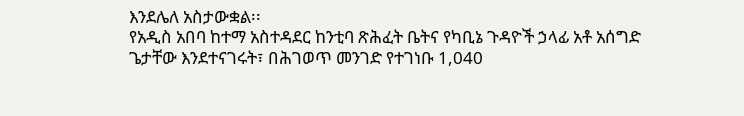እንደሌለ አስታውቋል፡፡
የአዲስ አበባ ከተማ አስተዳደር ከንቲባ ጽሕፈት ቤትና የካቢኔ ጉዳዮች ኃላፊ አቶ አሰግድ ጌታቸው እንደተናገሩት፣ በሕገወጥ መንገድ የተገነቡ 1,040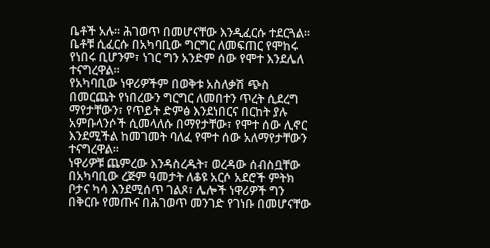ቤቶች አሉ፡፡ ሕገወጥ በመሆናቸው እንዲፈርሱ ተደርጓል፡፡ ቤቶቹ ሲፈርሱ በአካባቢው ግርግር ለመፍጠር የሞከሩ የነበሩ ቢሆንም፣ ነገር ግን አንድም ሰው የሞተ እንደሌለ ተናግረዋል፡፡
የአካባቢው ነዋሪዎችም በወቅቱ አስለቃሽ ጭስ በመርጨት የነበረውን ግርግር ለመበተን ጥረት ሲደረግ ማየታቸውን፣ የጥይት ድምፅ እንደነበርና በርከት ያሉ አምቡላንሶች ሲመላለሱ በማየታቸው፣ የሞተ ሰው ሊኖር እንደሚችል ከመገመት ባለፈ የሞተ ሰው አለማየታቸውን ተናግረዋል፡፡
ነዋሪዎቹ ጨምረው እንዳስረዱት፣ ወረዳው ሰብስቧቸው በአካባቢው ረጅም ዓመታት ለቆዩ አርሶ አደሮች ምትክ ቦታና ካሳ እንደሚሰጥ ገልጾ፣ ሌሎች ነዋሪዎች ግን በቅርቡ የመጡና በሕገወጥ መንገድ የገነቡ በመሆናቸው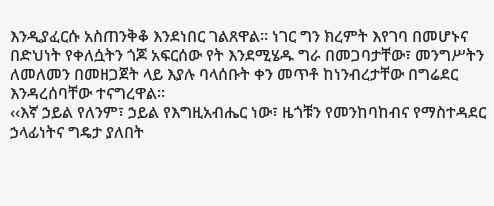እንዲያፈርሱ አስጠንቅቆ እንደነበር ገልጸዋል፡፡ ነገር ግን ክረምት እየገባ በመሆኑና በድህነት የቀለሷትን ጎጆ አፍርሰው የት እንደሚሄዱ ግራ በመጋባታቸው፣ መንግሥትን ለመለመን በመዘጋጀት ላይ እያሉ ባላሰቡት ቀን መጥቶ ከነንብረታቸው በግሬደር እንዳረሰባቸው ተናግረዋል፡፡
‹‹እኛ ኃይል የለንም፣ ኃይል የእግዚአብሔር ነው፣ ዜጎቹን የመንከባከብና የማስተዳደር ኃላፊነትና ግዴታ ያለበት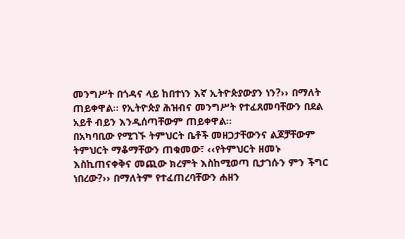መንግሥት በጎዳና ላይ ከበተነን እኛ ኢትዮጵያውያን ነን?›› በማለት ጠይቀዋል፡፡ የኢትዮጵያ ሕዝብና መንግሥት የተፈጸመባቸውን በደል አይቶ ብይን እንዲሰጣቸውም ጠይቀዋል፡፡
በአካባቢው የሚገኙ ትምህርት ቤቶች መዘጋታቸውንና ልጆቻቸውም ትምህርት ማቆማቸውን ጠቁመው፣ ‹‹የትምህርት ዘመኑ እስኪጠናቀቅና መጪው ክረምት እስከሚወጣ ቢታገሱን ምን ችግር ነበረው?›› በማለትም የተፈጠረባቸውን ሐዘን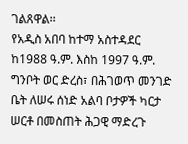ገልጸዋል፡፡
የአዲስ አበባ ከተማ አስተዳደር ከ1988 ዓ.ም. እስከ 1997 ዓ.ም. ግንቦት ወር ድረስ፣ በሕገወጥ መንገድ ቤት ለሠሩ ሰነድ አልባ ቦታዎች ካርታ ሠርቶ በመስጠት ሕጋዊ ማድረጉ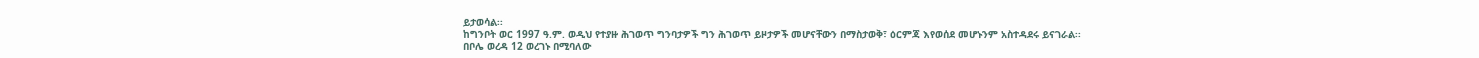ይታወሳል፡፡
ከግንቦት ወር 1997 ዓ.ም. ወዲህ የተያዙ ሕገወጥ ግንባታዎች ግን ሕገወጥ ይዞታዎች መሆናቸውን በማስታወቅ፣ ዕርምጃ እየወሰደ መሆኑንም አስተዳደሩ ይናገራል፡፡
በቦሌ ወረዳ 12 ወረገኑ በሚባለው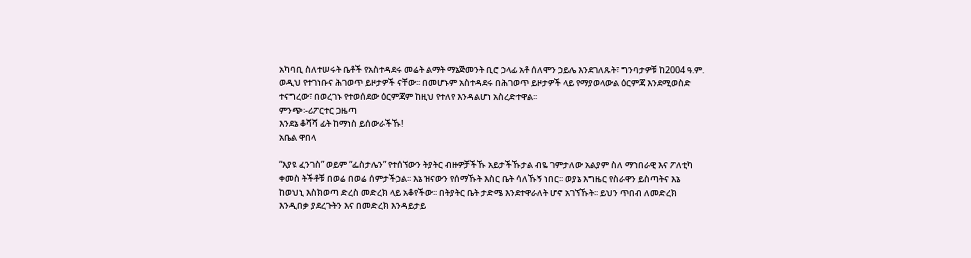አካባቢ ስለተሠሩት ቤቶች የአስተዳደሩ መሬት ልማት ማኔጅመንት ቢሮ ኃላፊ አቶ ሰለሞን ኃይሌ እንደገለጹት፣ ግንባታዎቹ ከ2004 ዓ.ም. ወዲህ የተገነቡና ሕገወጥ ይዞታዎች ናቸው፡፡ በመሆኑም አስተዳደሩ በሕገወጥ ይዞታዎች ላይ የማያወላውል ዕርምጃ እንደሚወስድ ተናግረው፣ በወረገኑ የተወሰደው ዕርምጃም ከዚህ የተለየ እንዳልሆነ አስረድተዋል፡፡
ምንጭ፡-ሪፖርተር ጋዜጣ
እንደኔ ቆሻሻ ፊት ከማነስ ይሰውራችኹ!
አቤል ዋበላ

“እያዩ ፈንገስ” ወይም “ፌስታሌን” የተሰኘውን ትያትር ብዙዎቻችኹ አይታችኹታል ብዬ ገምታለው አልያም ስለ ማኀበራዊ እና ፖለቲካ ቀመስ ትችቶቹ በወሬ በወሬ ሰምታችኃል፡፡ እኔ ዝናውን የሰማኹት እስር ቤት ሳለኹኝ ነበር፡፡ ወያኔ እግዜር የስራዋን ይስጣትና እኔ ከወህኒ እስክወጣ ድረስ መድረክ ላይ አቆየችው፡፡ በትያትር ቤት ታድሜ እንደተዋራለት ሆኖ አገኘኹት፡፡ ይህን ጥበብ ለመድረክ እንዲበቃ ያደረጉትን እና በመድረክ እንዳይታይ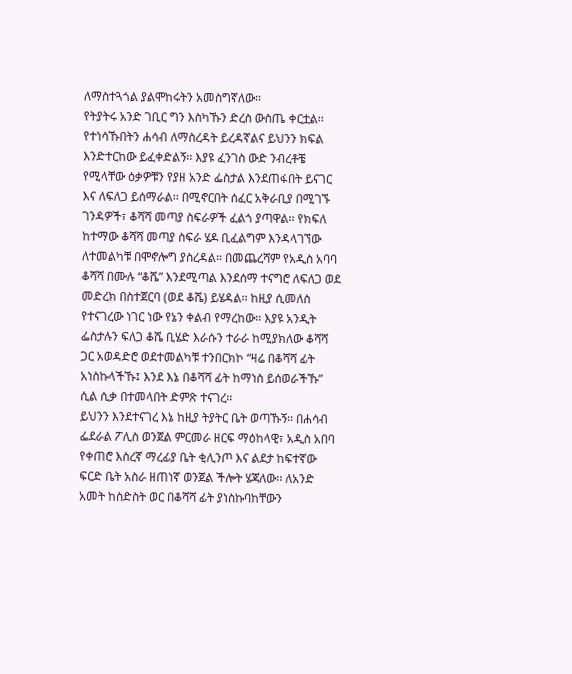ለማስተጓጎል ያልሞከሩትን አመስግኛለው፡፡
የትያትሩ አንድ ገቢር ግን እስካኹን ድረስ ውስጤ ቀርቷል፡፡ የተነሳኹበትን ሐሳብ ለማስረዳት ይረዳኛልና ይህንን ክፍል እንድተርከው ይፈቀድልኝ፡፡ እያዩ ፈንገስ ውድ ንብረቶቼ የሚላቸው ዕቃዎቹን የያዘ አንድ ፌስታል እንደጠፋበት ይናገር እና ለፍለጋ ይሰማራል፡፡ በሚኖርበት ሰፈር አቅራቢያ በሚገኙ ገንዳዎች፣ ቆሻሻ መጣያ ስፍራዎች ፈልጎ ያጣዋል፡፡ የክፍለ ከተማው ቆሻሻ መጣያ ስፍራ ሄዶ ቢፈልግም እንዳላገኘው ለተመልካቹ በሞኖሎግ ያስረዳል፡፡ በመጨረሻም የአዲስ አባባ ቆሻሻ በሙሉ “ቆሼ” እንደሚጣል እንደሰማ ተናግሮ ለፍለጋ ወደ መድረክ በስተጀርባ (ወደ ቆሼ) ይሄዳል፡፡ ከዚያ ሲመለስ የተናገረው ነገር ነው የኔን ቀልብ የማረከው፡፡ እያዩ አንዲት ፌስታሉን ፍለጋ ቆሼ ቢሄድ እራሱን ተራራ ከሚያክለው ቆሻሻ ጋር አወዳድሮ ወደተመልካቹ ተንበርክኮ “ዛሬ በቆሻሻ ፊት አነስኩላችኹ፤ እንደ እኔ በቆሻሻ ፊት ከማነስ ይሰወራችኹ” ሲል ሲቃ በተመላበት ድምጽ ተናገረ፡፡
ይህንን እንደተናገረ እኔ ከዚያ ትያትር ቤት ወጣኹኝ፡፡ በሐሳብ ፌደራል ፖሊስ ወንጀል ምርመራ ዘርፍ ማዕከላዊ፣ አዲስ አበባ የቀጠሮ እስረኛ ማረፊያ ቤት ቂሊንጦ እና ልደታ ከፍተኛው ፍርድ ቤት አስራ ዘጠነኛ ወንጀል ችሎት ሄጃለው፡፡ ለአንድ አመት ከስድስት ወር በቆሻሻ ፊት ያነስኩባከቸውን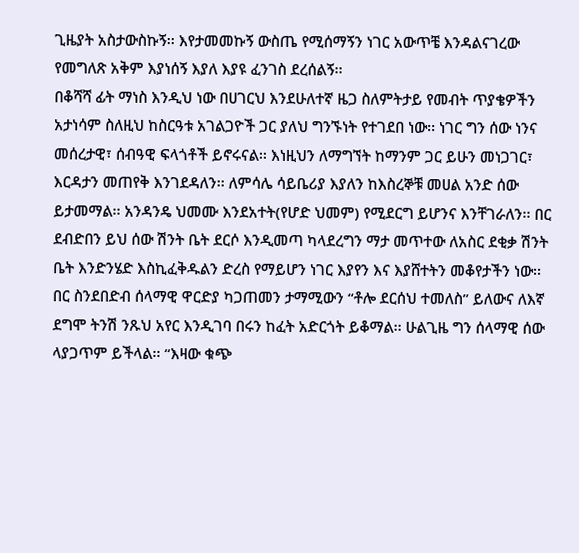ጊዜያት አስታውስኩኝ፡፡ እየታመመኩኝ ውስጤ የሚሰማኝን ነገር አውጥቼ እንዳልናገረው የመግለጽ አቅም እያነሰኝ እያለ እያዩ ፈንገስ ደረሰልኝ፡፡
በቆሻሻ ፊት ማነስ እንዲህ ነው በሀገርህ እንደሁለተኛ ዜጋ ስለምትታይ የመብት ጥያቄዎችን አታነሳም ስለዚህ ከስርዓቱ አገልጋዮች ጋር ያለህ ግንኙነት የተገደበ ነው፡፡ ነገር ግን ሰው ነንና መሰረታዊ፣ ሰብዓዊ ፍላጎቶች ይኖሩናል፡፡ እነዚህን ለማግኘት ከማንም ጋር ይሁን መነጋገር፣ እርዳታን መጠየቅ እንገደዳለን፡፡ ለምሳሌ ሳይቤሪያ እያለን ከእስረኞቹ መሀል አንድ ሰው ይታመማል፡፡ አንዳንዴ ህመሙ እንደአተት(የሆድ ህመም) የሚደርግ ይሆንና እንቸገራለን፡፡ በር ደብድበን ይህ ሰው ሽንት ቤት ደርሶ እንዲመጣ ካላደረግን ማታ መጥተው ለአስር ደቂቃ ሽንት ቤት እንድንሄድ እስኪፈቅዱልን ድረስ የማይሆን ነገር እያየን እና እያሸተትን መቆየታችን ነው፡፡ በር ስንደበድብ ሰላማዊ ዋርድያ ካጋጠመን ታማሚውን “ቶሎ ደርሰህ ተመለስ” ይለውና ለእኛ ደግሞ ትንሽ ንጹህ አየር እንዲገባ በሩን ከፈት አድርጎት ይቆማል፡፡ ሁልጊዜ ግን ሰላማዊ ሰው ላያጋጥም ይችላል፡፡ “እዛው ቁጭ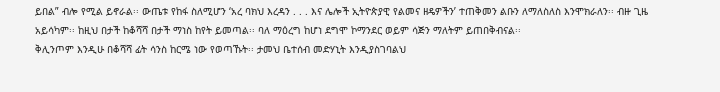ይበል” ብሎ የሚል ይኖራል፡፡ ውጤቱ የከፋ ስለሚሆን ‘አረ ባክህ እረዳን . . . እና ሌሎች ኢትዮጵያዊ የልመና ዘዴዎችን’ ተጠቅመን ልቡን ለማለስለስ እንሞክራለን፡፡ ብዙ ጊዜ አይሳካም፡፡ ከዚህ በታች ከቆሻሻ በታች ማነስ ከየት ይመጣል፡፡ ባለ ማዕረግ ከሆነ ደግሞ ኮማንደር ወይም ሳጅን ማለትም ይጠበቅብናል፡፡
ቅሊንጦም እንዲሁ በቆሻሻ ፊት ሳንስ ከርሜ ነው የወጣኹት፡፡ ታመህ ቤተሰብ መድሃኒት እንዲያስገባልህ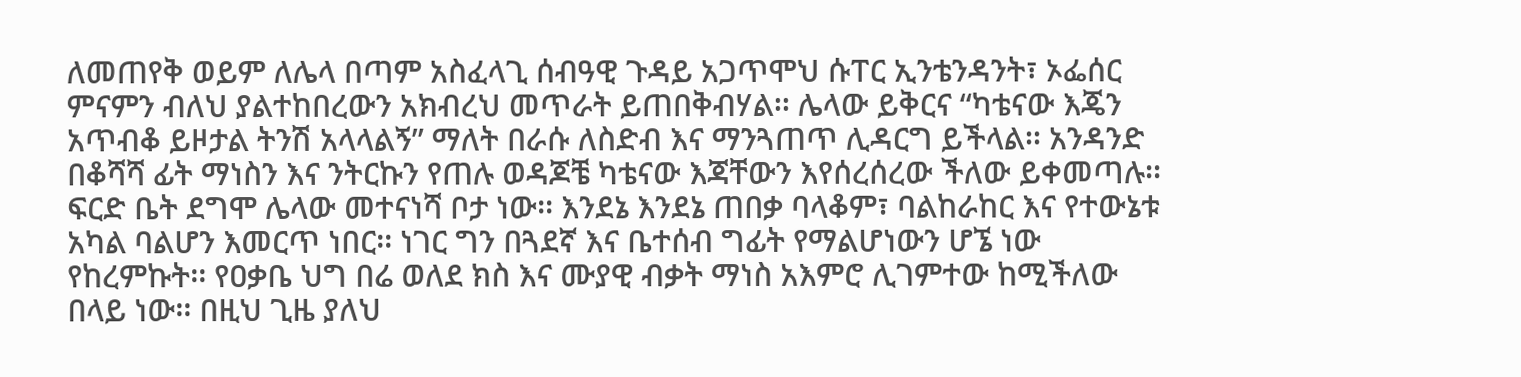ለመጠየቅ ወይም ለሌላ በጣም አስፈላጊ ሰብዓዊ ጉዳይ አጋጥሞህ ሱፐር ኢንቴንዳንት፣ ኦፌሰር ምናምን ብለህ ያልተከበረውን አክብረህ መጥራት ይጠበቅብሃል፡፡ ሌላው ይቅርና “ካቴናው እጄን አጥብቆ ይዞታል ትንሽ አላላልኝ” ማለት በራሱ ለስድብ እና ማንጓጠጥ ሊዳርግ ይችላል፡፡ አንዳንድ በቆሻሻ ፊት ማነስን እና ንትርኩን የጠሉ ወዳጆቼ ካቴናው እጃቸውን እየሰረሰረው ችለው ይቀመጣሉ፡፡
ፍርድ ቤት ደግሞ ሌላው መተናነሻ ቦታ ነው፡፡ እንደኔ እንደኔ ጠበቃ ባላቆም፣ ባልከራከር እና የተውኔቱ አካል ባልሆን እመርጥ ነበር፡፡ ነገር ግን በጓደኛ እና ቤተሰብ ግፊት የማልሆነውን ሆኜ ነው የከረምኩት፡፡ የዐቃቤ ህግ በሬ ወለደ ክስ እና ሙያዊ ብቃት ማነስ አእምሮ ሊገምተው ከሚችለው በላይ ነው፡፡ በዚህ ጊዜ ያለህ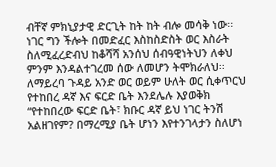ብቸኛ ምክኒያታዊ ድርጊት ከት ከት ብሎ መሳቅ ነው፡፡ ነገር ግን ችሎት በመድፈር እስከስድስት ወር እስራት ስለሚፈረድብህ ከቆሻሻ አንሰህ ሰብዓዊነትህን ለቀህ ምንም እንዳልተገረመ ሰው ለመሆን ትሞክራለህ፡፡ ለማይረባ ጉዳይ አንድ ወር ወይም ሁለት ወር ሲቀጥርህ የተከበረ ዳኛ እና ፍርድ ቤት እንደሌሉ እያወቅክ “የተከበረው ፍርድ ቤት፣ ክቡር ዳኛ ይህ ነገር ትንሽ አልዘገየም? በማረሚያ ቤት ሆነን እየተንገላታን ስለሆነ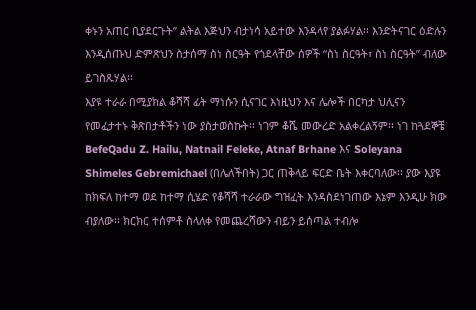ቀኑን አጠር ቢያደርጉት” ልትል እጅህን ብታነሳ አይተው እንዳላየ ያልፉሃል፡፡ እንድትናገር ዕድሉን እንዲሰጡህ ድምጽህን ስታሰማ ስነ ስርዓት የጎደላቸው ሰዎች “ስነ ስርዓት፣ ስነ ስርዓት” ብለው ይገስጹሃል፡፡
እያዩ ተራራ በሚያክል ቆሻሻ ፊት ማነሱን ሲናገር እነዚህን እና ሌሎች በርካታ ህሊናን የመፈታተኑ ቅጽበታቶችን ነው ያስታወስኩት፡፡ ነገም ቆሼ መውረድ አልቀረልኝም፡፡ ነገ ከጓደኞቼ BefeQadu Z. Hailu, Natnail Feleke, Atnaf Brhane እና Soleyana Shimeles Gebremichael (በሌለችበት) ጋር ጠቅላይ ፍርድ ቤት እቀርባለው፡፡ ያው እያዩ ከክፍለ ከተማ ወደ ከተማ ሲሄድ የቆሻሻ ተራራው ግዝፈት እንዳስደነገጠው እኔም እንዲሁ ክው ብያለው፡፡ ክርክር ተሰምቶ ስላለቀ የመጨረሻውን ብይን ይሰጣል ተብሎ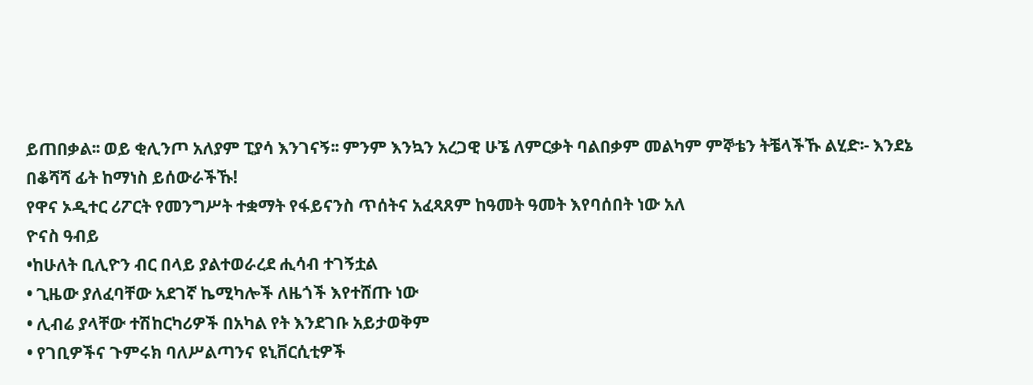ይጠበቃል፡፡ ወይ ቂሊንጦ አለያም ፒያሳ እንገናኝ፡፡ ምንም እንኳን አረጋዊ ሁኜ ለምርቃት ባልበቃም መልካም ምኞቴን ትቼላችኹ ልሂድ፡- እንደኔ በቆሻሻ ፊት ከማነስ ይሰውራችኹ!
የዋና ኦዲተር ሪፖርት የመንግሥት ተቋማት የፋይናንስ ጥሰትና አፈጻጸም ከዓመት ዓመት እየባሰበት ነው አለ
ዮናስ ዓብይ
•ከሁለት ቢሊዮን ብር በላይ ያልተወራረደ ሒሳብ ተገኝቷል
• ጊዜው ያለፈባቸው አደገኛ ኬሚካሎች ለዜጎች እየተሸጡ ነው
• ሊብሬ ያላቸው ተሽከርካሪዎች በአካል የት እንደገቡ አይታወቅም
• የገቢዎችና ጉምሩክ ባለሥልጣንና ዩኒቨርሲቲዎች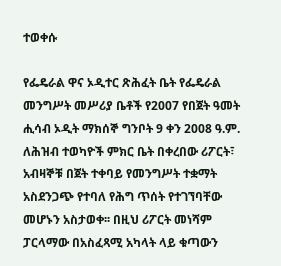ተወቀሱ

የፌዴራል ዋና ኦዲተር ጽሕፈት ቤት የፌዴራል መንግሥት መሥሪያ ቤቶች የ2007 የበጀት ዓመት ሒሳብ ኦዲት ማክሰኞ ግንቦት 9 ቀን 2008 ዓ.ም. ለሕዝብ ተወካዮች ምክር ቤት በቀረበው ሪፖርት፣ አብዛኞቹ በጀት ተቀባይ የመንግሥት ተቋማት አስደንጋጭ የተባለ የሕግ ጥሰት የተገኘባቸው መሆኑን አስታወቀ፡፡ በዚህ ሪፖርት መነሻም ፓርላማው በአስፈጻሚ አካላት ላይ ቁጣውን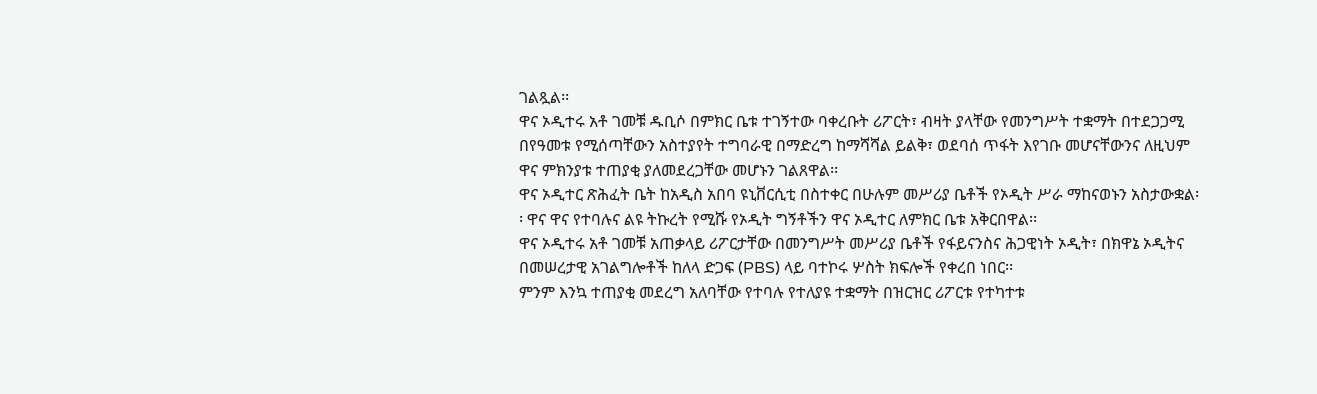ገልጿል፡፡
ዋና ኦዲተሩ አቶ ገመቹ ዱቢሶ በምክር ቤቱ ተገኝተው ባቀረቡት ሪፖርት፣ ብዛት ያላቸው የመንግሥት ተቋማት በተደጋጋሚ በየዓመቱ የሚሰጣቸውን አስተያየት ተግባራዊ በማድረግ ከማሻሻል ይልቅ፣ ወደባሰ ጥፋት እየገቡ መሆናቸውንና ለዚህም ዋና ምክንያቱ ተጠያቂ ያለመደረጋቸው መሆኑን ገልጸዋል፡፡
ዋና ኦዲተር ጽሕፈት ቤት ከአዲስ አበባ ዩኒቨርሲቲ በስተቀር በሁሉም መሥሪያ ቤቶች የኦዲት ሥራ ማከናወኑን አስታውቋል፡፡ ዋና ዋና የተባሉና ልዩ ትኩረት የሚሹ የኦዲት ግኝቶችን ዋና ኦዲተር ለምክር ቤቱ አቅርበዋል፡፡
ዋና ኦዲተሩ አቶ ገመቹ አጠቃላይ ሪፖርታቸው በመንግሥት መሥሪያ ቤቶች የፋይናንስና ሕጋዊነት ኦዲት፣ በክዋኔ ኦዲትና በመሠረታዊ አገልግሎቶች ከለላ ድጋፍ (PBS) ላይ ባተኮሩ ሦስት ክፍሎች የቀረበ ነበር፡፡
ምንም እንኳ ተጠያቂ መደረግ አለባቸው የተባሉ የተለያዩ ተቋማት በዝርዝር ሪፖርቱ የተካተቱ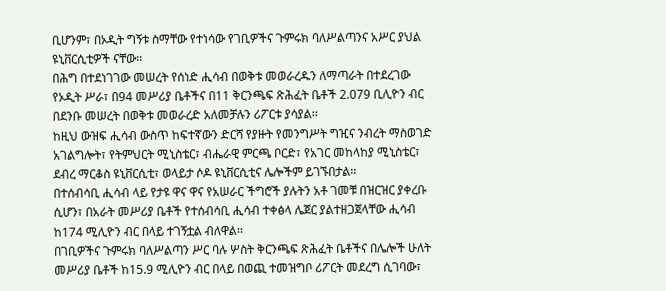ቢሆንም፣ በኦዲት ግኝቱ ስማቸው የተነሳው የገቢዎችና ጉምሩክ ባለሥልጣንና አሥር ያህል ዩኒቨርሲቲዎች ናቸው፡፡
በሕግ በተደነገገው መሠረት የሰነድ ሒሳብ በወቅቱ መወራረዱን ለማጣራት በተደረገው የኦዲት ሥራ፣ በ94 መሥሪያ ቤቶችና በ11 ቅርንጫፍ ጽሕፈት ቤቶች 2.079 ቢሊዮን ብር በደንቡ መሠረት በወቅቱ መወራረድ አለመቻሉን ሪፖርቱ ያሳያል፡፡
ከዚህ ውዝፍ ሒሳብ ውስጥ ከፍተኛውን ድርሻ የያዙት የመንግሥት ግዢና ንብረት ማስወገድ አገልግሎት፣ የትምህርት ሚኒስቴር፣ ብሔራዊ ምርጫ ቦርድ፣ የአገር መከላከያ ሚኒስቴር፣ ደብረ ማርቆስ ዩኒቨርሲቲ፣ ወላይታ ሶዶ ዩኒቨርሲቲና ሌሎችም ይገኙበታል፡፡
በተሰብሳቢ ሒሳብ ላይ የታዩ ዋና ዋና የአሠራር ችግሮች ያሉትን አቶ ገመቹ በዝርዝር ያቀረቡ ሲሆን፣ በአራት መሥሪያ ቤቶች የተሰብሳቢ ሒሳብ ተቀፅላ ሌጀር ያልተዘጋጀላቸው ሒሳብ ከ174 ሚሊዮን ብር በላይ ተገኝቷል ብለዋል፡፡
በገቢዎችና ጉምሩክ ባለሥልጣን ሥር ባሉ ሦስት ቅርንጫፍ ጽሕፈት ቤቶችና በሌሎች ሁለት መሥሪያ ቤቶች ከ15.9 ሚሊዮን ብር በላይ በወጪ ተመዝግቦ ሪፖርት መደረግ ሲገባው፣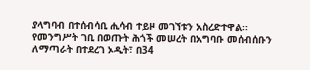ያላግባብ በተሰብሳቢ ሒሳብ ተይዞ መገኘቱን አስረድተዋል፡፡
የመንግሥት ገቢ በወጡት ሕጎች መሠረት በአግባቡ መሰብሰቡን ለማጣራት በተደረገ ኦዲት፣ በ34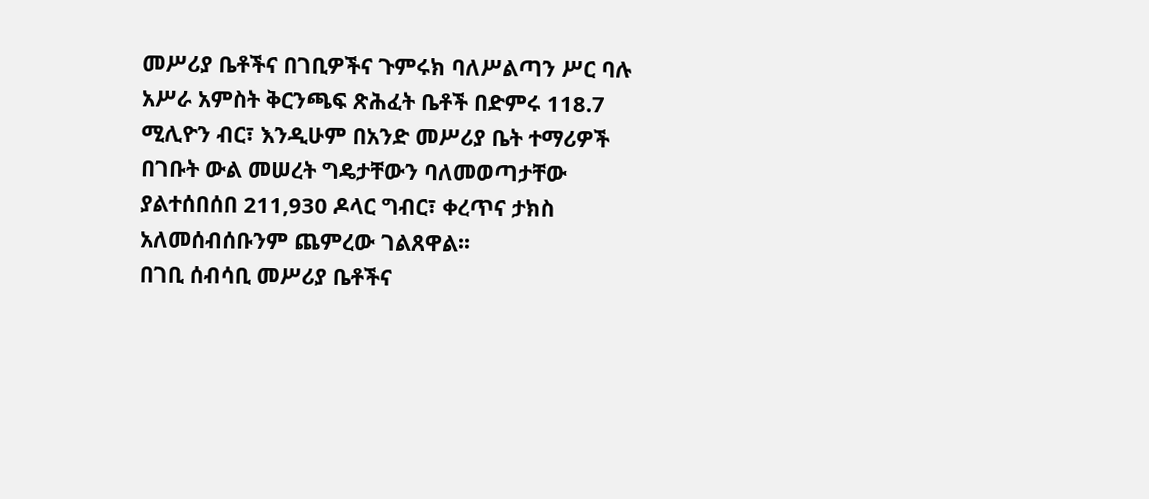መሥሪያ ቤቶችና በገቢዎችና ጉምሩክ ባለሥልጣን ሥር ባሉ አሥራ አምስት ቅርንጫፍ ጽሕፈት ቤቶች በድምሩ 118.7 ሚሊዮን ብር፣ እንዲሁም በአንድ መሥሪያ ቤት ተማሪዎች በገቡት ውል መሠረት ግዴታቸውን ባለመወጣታቸው ያልተሰበሰበ 211,930 ዶላር ግብር፣ ቀረጥና ታክስ አለመሰብሰቡንም ጨምረው ገልጸዋል፡፡
በገቢ ሰብሳቢ መሥሪያ ቤቶችና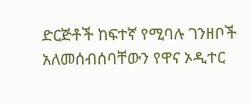ድርጅቶች ከፍተኛ የሚባሉ ገንዘቦች አለመሰብሰባቸውን የዋና ኦዲተር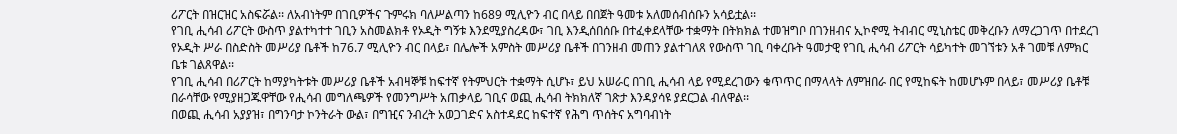ሪፖርት በዝርዝር አስፍሯል፡፡ ለአብነትም በገቢዎችና ጉምሩክ ባለሥልጣን ከ689 ሚሊዮን ብር በላይ በበጀት ዓመቱ አለመሰብሰቡን አሳይቷል፡፡
የገቢ ሒሳብ ሪፖርት ውስጥ ያልተካተተ ገቢን አስመልክቶ የኦዲት ግኝቱ እንደሚያስረዳው፣ ገቢ እንዲሰበሰቡ በተፈቀደላቸው ተቋማት በትክክል ተመዝግቦ በገንዘብና ኢኮኖሚ ትብብር ሚኒስቴር መቅረቡን ለማረጋገጥ በተደረገ የኦዲት ሥራ በስድስት መሥሪያ ቤቶች ከ76.7 ሚሊዮን ብር በላይ፣ በሌሎች አምስት መሥሪያ ቤቶች በገንዘብ መጠን ያልተገለጸ የውስጥ ገቢ ባቀረቡት ዓመታዊ የገቢ ሒሳብ ሪፖርት ሳይካተት መገኘቱን አቶ ገመቹ ለምክር ቤቱ ገልጸዋል፡፡
የገቢ ሒሳብ በሪፖርት ከማያካትቱት መሥሪያ ቤቶች አብዛኞቹ ከፍተኛ የትምህርት ተቋማት ሲሆኑ፣ ይህ አሠራር በገቢ ሒሳብ ላይ የሚደረገውን ቁጥጥር በማላላት ለምዝበራ በር የሚከፍት ከመሆኑም በላይ፣ መሥሪያ ቤቶቹ በራሳቸው የሚያዘጋጁዋቸው የሒሳብ መግለጫዎች የመንግሥት አጠቃላይ ገቢና ወጪ ሒሳብ ትክክለኛ ገጽታ እንዳያሳዩ ያደርጋል ብለዋል፡፡
በወጪ ሒሳብ አያያዝ፣ በግንባታ ኮንትራት ውል፣ በግዢና ንብረት አወጋገድና አስተዳደር ከፍተኛ የሕግ ጥሰትና አግባብነት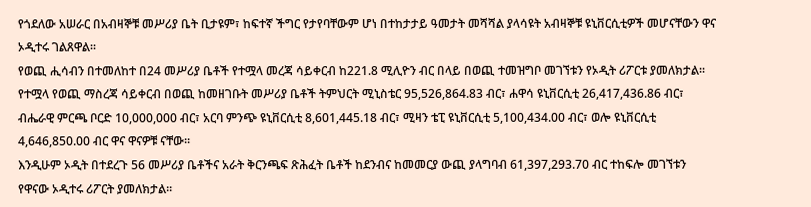የጎደለው አሠራር በአብዛኞቹ መሥሪያ ቤት ቢታዩም፣ ከፍተኛ ችግር የታየባቸውም ሆነ በተከታታይ ዓመታት መሻሻል ያላሳዩት አብዛኞቹ ዩኒቨርሲቲዎች መሆናቸውን ዋና ኦዲተሩ ገልጸዋል፡፡
የወጪ ሒሳብን በተመለከተ በ24 መሥሪያ ቤቶች የተሟላ መረጃ ሳይቀርብ ከ221.8 ሚሊዮን ብር በላይ በወጪ ተመዝግቦ መገኘቱን የኦዲት ሪፖርቱ ያመለክታል፡፡ የተሟላ የወጪ ማስረጃ ሳይቀርብ በወጪ ከመዘገቡት መሥሪያ ቤቶች ትምህርት ሚኒስቴር 95,526,864.83 ብር፣ ሐዋሳ ዩኒቨርሲቲ 26,417,436.86 ብር፣ ብሔራዊ ምርጫ ቦርድ 10,000,000 ብር፣ አርባ ምንጭ ዩኒቨርሲቲ 8,601,445.18 ብር፣ ሚዛን ቴፒ ዩኒቨርሲቲ 5,100,434.00 ብር፣ ወሎ ዩኒቨርሲቲ 4,646,850.00 ብር ዋና ዋናዎቹ ናቸው፡፡
እንዲሁም ኦዲት በተደረጉ 56 መሥሪያ ቤቶችና አራት ቅርንጫፍ ጽሕፈት ቤቶች ከደንብና ከመመርያ ውጪ ያላግባብ 61,397,293.70 ብር ተከፍሎ መገኘቱን የዋናው ኦዲተሩ ሪፖርት ያመለክታል፡፡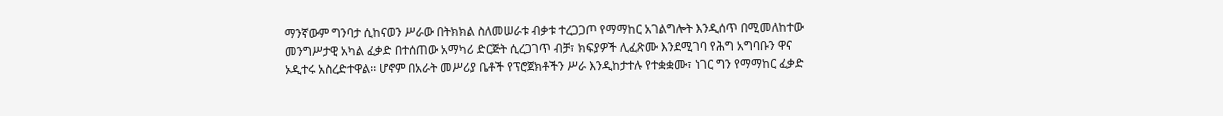ማንኛውም ግንባታ ሲከናወን ሥራው በትክክል ስለመሠራቱ ብቃቱ ተረጋጋጦ የማማከር አገልግሎት እንዲሰጥ በሚመለከተው መንግሥታዊ አካል ፈቃድ በተሰጠው አማካሪ ድርጅት ሲረጋገጥ ብቻ፣ ክፍያዎች ሊፈጽሙ እንደሚገባ የሕግ አግባቡን ዋና ኦዲተሩ አስረድተዋል፡፡ ሆኖም በአራት መሥሪያ ቤቶች የፕሮጀክቶችን ሥራ እንዲከታተሉ የተቋቋሙ፣ ነገር ግን የማማከር ፈቃድ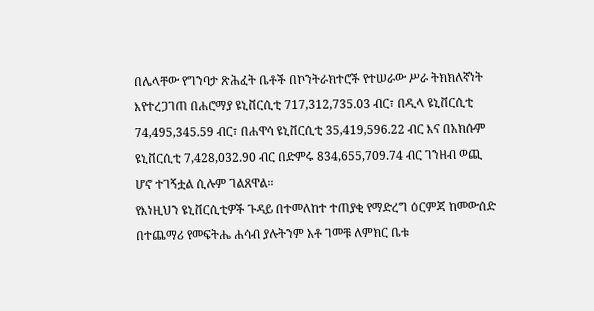በሌላቸው የግንባታ ጽሕፈት ቤቶች በኮንትራክተሮች የተሠራው ሥራ ትክክለኛነት እየተረጋገጠ በሐሮማያ ዩኒቨርሲቲ 717,312,735.03 ብር፣ በዲላ ዩኒቨርሲቲ 74,495,345.59 ብር፣ በሐዋሳ ዩኒቨርሲቲ 35,419,596.22 ብር እና በአክሱም ዩኒቨርሲቲ 7,428,032.90 ብር በድምሩ 834,655,709.74 ብር ገንዘብ ወጪ ሆኖ ተገኝቷል ሲሉም ገልጸዋል፡፡
የእነዚህን ዩኒቨርሲቲዎች ጉዳይ በተመለከተ ተጠያቂ የማድረግ ዕርምጃ ከመውሰድ በተጨማሪ የመፍትሔ ሐሳብ ያሉትንም አቶ ገመቹ ለምክር ቤቱ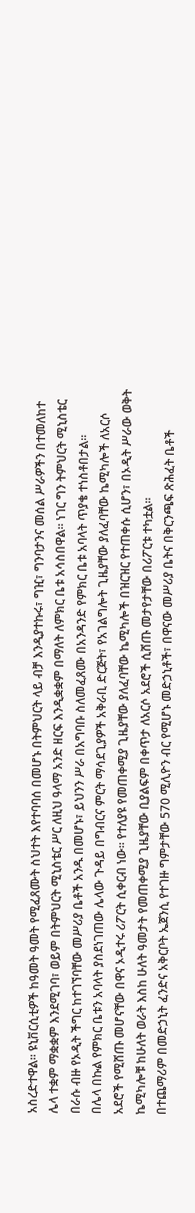አስረድተዋል፡፡ ዩኒቨርሲቲዎች ከዓመት ዓመት የሚፈጸሙት ስህተት እየተባባሰ በመሆኑ በትምህርት ላይ ብቻ እንዲያተኩሩ፣ ግዢ፣ ግንባታንና መሰል ሥራዎችን በተመለከተ ሌላ ተቋም ማቋቋም እንደሚገባ፣ ወይም በትምህርት ሚኒስቴር ሥር ለዚህ ዓላማ አንድ ዘርፍ እንዲቋቋም በማለት ለምክር ቤቱ አሳስበዋል፡፡ ነገር ግን ትምህርት ሚኒስቴር በራሱ ብዙ የኦዲት ችግር ከተገኘባቸው መሥሪያ ቤቶች አንዱ በመሆኑ፣ ይህንን ሥራ በአግባቡ ስለመፈጸሙ በአንዳንድ የምክር ቤቱ አባላት ጥያቄ ተነስቶበታል፡፡
በሌላ በኩል የምክር ቤቱን አባላት ያስደነገጠው ሌላው ጉዳይ በግብርና ምርት ማሳደጊያዎች አቅራቢ ድርጅት፣ የአገልግሎት ጊዜያቸው ያለፈባቸው ኬሚካሎች ለአርሶ አደሮች የሚሸጡ መሆናቸው በዋና ኦዲተሩ ሪፖርት ሲቀርብ ነው፡፡ የተለያዩ የመጠቀሚያ ጊዜያቸው ያለፈባቸው ኬሚካሎች በዝርዝር የተጠቀሱ ሲሆን፣ በኦዲት ሥራው ወቅት ኬሚካሎቹ ከሁለት ወራት እስከ ሁለት ዓመታት የመጠቀሚያ ጊዜያቸው ቢያልፍም በቀጥታ ለአርሶ አደሮች ሲሸጡ መታየታቸው በሪፖርቱ ተካቷል፡፡
በተጨማሪም በመድኃኒት ፈንድና አቅርቦት ኤጀንሲ የተገዙ ግምታቸው 570 ሚሊዮን ብር የሚሆኑ መድኃኒቶች፣ በዋናው መሥሪያ ቤትና በቅርንጫፍ ጽሕፈት ቤቶች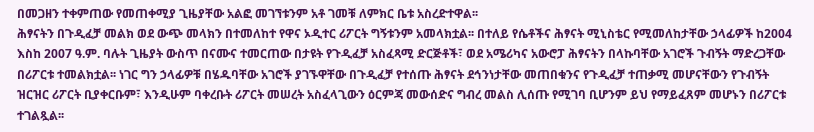በመጋዘን ተቀምጠው የመጠቀሚያ ጊዜያቸው አልፎ መገኘቱንም አቶ ገመቹ ለምክር ቤቱ አስረድተዋል፡፡
ሕፃናትን በጉዲፈቻ መልክ ወደ ውጭ መላክን በተመለከተ የዋና ኦዲተር ሪፖርት ግኝቱንም አመላክቷል፡፡ በተለይ የሴቶችና ሕፃናት ሚኒስቴር የሚመለከታቸው ኃላፊዎች ከ2004 እስከ 2007 ዓ.ም. ባሉት ጊዜያት ውስጥ በናሙና ተመርጠው በታዩት የጉዲፈቻ አስፈጻሚ ድርጅቶች፣ ወደ አሜሪካና አውሮፓ ሕፃናትን በላኩባቸው አገሮች ጉብኝት ማድረጋቸው በሪፖርቱ ተመልክቷል፡፡ ነገር ግን ኃላፊዎቹ በሄዱባቸው አገሮች ያገኙዋቸው በጉዲፈቻ የተሰጡ ሕፃናት ደኅንነታቸው መጠበቁንና የጉዲፈቻ ተጠቃሚ መሆናቸውን የጉብኝት ዝርዝር ሪፖርት ቢያቀርቡም፣ እንዲሁም ባቀረቡት ሪፖርት መሠረት አስፈላጊውን ዕርምጃ መውሰድና ግብረ መልስ ሊሰጡ የሚገባ ቢሆንም ይህ የማይፈጸም መሆኑን በሪፖርቱ ተገልጿል፡፡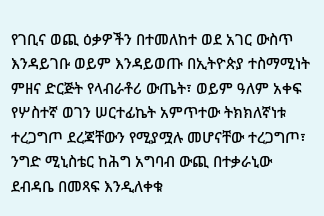የገቢና ወጪ ዕቃዎችን በተመለከተ ወደ አገር ውስጥ እንዳይገቡ ወይም እንዳይወጡ በኢትዮጵያ ተስማሚነት ምዘና ድርጅት የላብራቶሪ ውጤት፣ ወይም ዓለም አቀፍ የሦስተኛ ወገን ሠርተፊኬት አምጥተው ትክክለኛነቱ ተረጋግጦ ደረጃቸውን የሚያሟሉ መሆናቸው ተረጋግጦ፣ ንግድ ሚኒስቴር ከሕግ አግባብ ውጪ በተቃራኒው ደብዳቤ በመጻፍ እንዲለቀቁ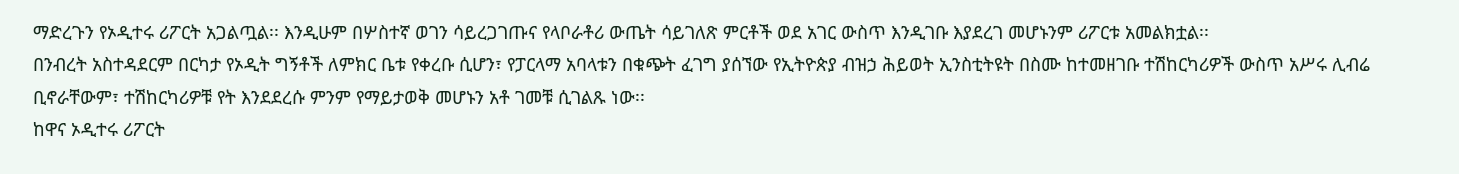ማድረጉን የኦዲተሩ ሪፖርት አጋልጧል፡፡ እንዲሁም በሦስተኛ ወገን ሳይረጋገጡና የላቦራቶሪ ውጤት ሳይገለጽ ምርቶች ወደ አገር ውስጥ እንዲገቡ እያደረገ መሆኑንም ሪፖርቱ አመልክቷል፡፡
በንብረት አስተዳደርም በርካታ የኦዲት ግኝቶች ለምክር ቤቱ የቀረቡ ሲሆን፣ የፓርላማ አባላቱን በቁጭት ፈገግ ያሰኘው የኢትዮጵያ ብዝኃ ሕይወት ኢንስቲትዩት በስሙ ከተመዘገቡ ተሽከርካሪዎች ውስጥ አሥሩ ሊብሬ ቢኖራቸውም፣ ተሽከርካሪዎቹ የት እንደደረሱ ምንም የማይታወቅ መሆኑን አቶ ገመቹ ሲገልጹ ነው፡፡
ከዋና ኦዲተሩ ሪፖርት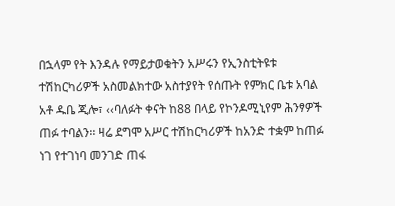በኋላም የት እንዳሉ የማይታወቁትን አሥሩን የኢንስቲትዩቱ ተሽከርካሪዎች አስመልክተው አስተያየት የሰጡት የምክር ቤቱ አባል አቶ ዱቤ ጂሎ፣ ‹‹ባለፉት ቀናት ከ88 በላይ የኮንዶሚኒየም ሕንፃዎች ጠፉ ተባልን፡፡ ዛሬ ደግሞ አሥር ተሽከርካሪዎች ከአንድ ተቋም ከጠፉ ነገ የተገነባ መንገድ ጠፋ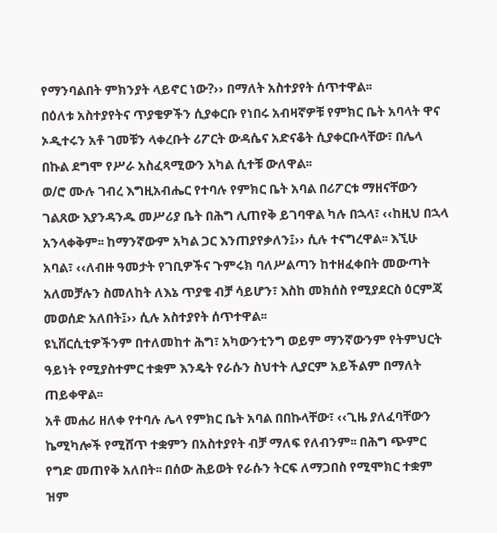የማንባልበት ምክንያት ላይኖር ነው?›› በማለት አስተያየት ሰጥተዋል፡፡
በዕለቱ አስተያየትና ጥያቄዎችን ሲያቀርቡ የነበሩ አብዛኛዎቹ የምክር ቤት አባላት ዋና ኦዲተሩን አቶ ገመቹን ላቀረቡት ሪፖርት ውዳሴና አድናቆት ሲያቀርቡላቸው፣ በሌላ በኩል ደግሞ የሥራ አስፈጻሚውን አካል ሲተቹ ውለዋል፡፡
ወ/ሮ ሙሉ ገብረ እግዚአብሔር የተባሉ የምክር ቤት አባል በሪፖርቱ ማዘናቸውን ገልጸው እያንዳንዱ መሥሪያ ቤት በሕግ ሊጠየቅ ይገባዋል ካሉ በኋላ፣ ‹‹ከዚህ በኋላ አንላቀቅም፡፡ ከማንኛውም አካል ጋር እንጠያየቃለን፤›› ሲሉ ተናግረዋል፡፡ እኚሁ አባል፣ ‹‹ለብዙ ዓመታት የገቢዎችና ጉምሩክ ባለሥልጣን ከተዘፈቀበት መውጣት አለመቻሉን ስመለከት ለእኔ ጥያቄ ብቻ ሳይሆን፣ እስከ መክሰስ የሚያደርስ ዕርምጃ መወሰድ አለበት፤›› ሲሉ አስተያየት ሰጥተዋል፡፡
ዩኒቨርሲቲዎችንም በተለመከተ ሕግ፣ አካውንቲንግ ወይም ማንኛውንም የትምህርት ዓይነት የሚያስተምር ተቋም እንዴት የራሱን ስህተት ሊያርም አይችልም በማለት ጠይቀዋል፡፡
አቶ መሐሪ ዘለቀ የተባሉ ሌላ የምክር ቤት አባል በበኩላቸው፣ ‹‹ጊዜ ያለፈባቸውን ኬሚካሎች የሚሸጥ ተቋምን በአስተያየት ብቻ ማለፍ የለብንም፡፡ በሕግ ጭምር የግድ መጠየቅ አለበት፡፡ በሰው ሕይወት የራሱን ትርፍ ለማጋበስ የሚሞክር ተቋም ዝም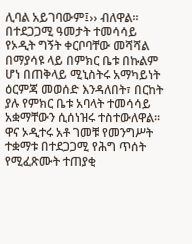ሊባል አይገባውም፤›› ብለዋል፡፡
በተደጋጋሚ ዓመታት ተመሳሳይ የኦዲት ግኝት ቀርቦባቸው መሻሻል በማያሳዩ ላይ በምክር ቤቱ በኩልም ሆነ በጠቅላይ ሚኒስትሩ አማካይነት ዕርምጃ መወሰድ እንዳለበት፣ በርከት ያሉ የምክር ቤቱ አባላት ተመሳሳይ አቋማቸውን ሲሰነዝሩ ተስተውለዋል፡፡ ዋና ኦዲተሩ አቶ ገመቹ የመንግሥት ተቋማቱ በተደጋጋሚ የሕግ ጥሰት የሚፈጽሙት ተጠያቂ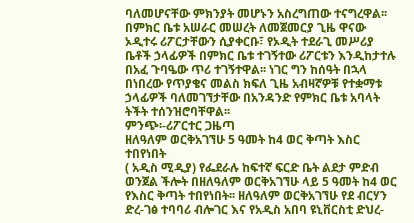ባለመሆናቸው ምክንያት መሆኑን አስረግጠው ተናግረዋል፡፡
በምክር ቤቱ አሠራር መሠረት ለመጀመርያ ጊዜ ዋናው ኦዲተሩ ሪፖርታቸውን ሲያቀርቡ፣ የኦዲት ተደራጊ መሥሪያ ቤቶች ኃላፊዎች በምክር ቤቱ ተገኝተው ሪፖርቱን እንዲከታተሉ በአፈ ጉባዔው ጥሪ ተገኝተዋል፡፡ ነገር ግን ከሰዓት በኋላ በነበረው የጥያቄና መልስ ክፍለ ጊዜ አብዛኛዎቹ የተቋማቱ ኃላፊዎች ባለመገኘታቸው በአንዳንድ የምክር ቤቱ አባላት ትችት ተሰንዝሮባቸዋል፡፡
ምንጭ፡-ሪፖርተር ጋዜጣ
ዘለዓለም ወርቅአገኘሁ 5 ዓመት ከ4 ወር ቅጣት እስር ተበየነበት
( አዲስ ሚዲያ) የፌደራሉ ከፍተኛ ፍርድ ቤት ልደታ ምድብ ወንጀል ችሎት በዘለዓለም ወርቅአገኘሁ ላይ 5 ዓመት ከ4 ወር የእስር ቅጣት ተበየነበት፡፡ ዘለዓለም ወርቅአገኘሁ የደ ብርሃን ድረ-ገፅ ተባባሪ ብሎገር እና የአዲስ አበባ ዩኒቨርስቲ ድህረ-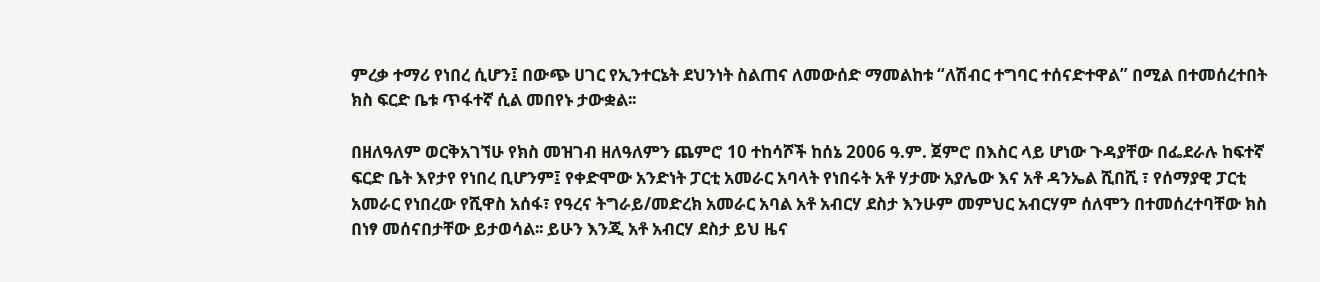ምረቃ ተማሪ የነበረ ሲሆን፤ በውጭ ሀገር የኢንተርኔት ደህንነት ስልጠና ለመውሰድ ማመልከቱ “ለሽብር ተግባር ተሰናድተዋል” በሚል በተመሰረተበት ክስ ፍርድ ቤቱ ጥፋተኛ ሲል መበየኑ ታውቋል፡፡

በዘለዓለም ወርቅአገኘሁ የክስ መዝገብ ዘለዓለምን ጨምሮ 10 ተከሳሾች ከሰኔ 2006 ዓ.ም. ጀምሮ በእስር ላይ ሆነው ጉዳያቸው በፌደራሉ ከፍተኛ ፍርድ ቤት እየታየ የነበረ ቢሆንም፤ የቀድሞው አንድነት ፓርቲ አመራር አባላት የነበሩት አቶ ሃታሙ አያሌው እና አቶ ዳንኤል ሺበሺ ፣ የሰማያዊ ፓርቲ አመራር የነበረው የሺዋስ አሰፋ፣ የዓረና ትግራይ/መድረክ አመራር አባል አቶ አብርሃ ደስታ እንሁም መምህር አብርሃም ሰለሞን በተመሰረተባቸው ክስ በነፃ መሰናበታቸው ይታወሳል፡፡ ይሁን እንጂ አቶ አብርሃ ደስታ ይህ ዜና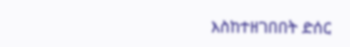እስከተዘገበበት ድሰር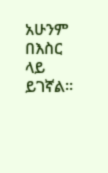አሁንም በእስር ላይ ይገኛል፡፡